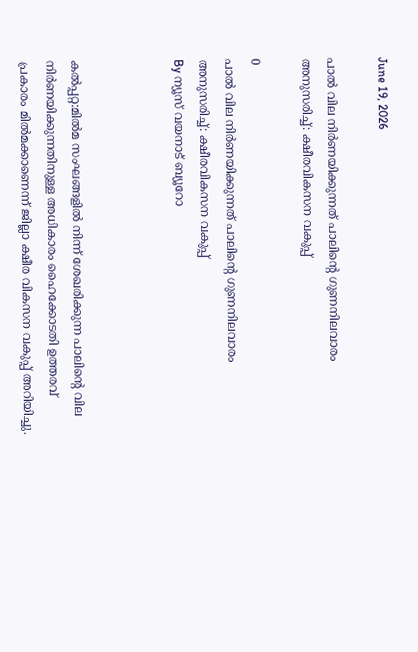June 19, 2026

പാല്‍ വില നിര്‍ണയിക്കുന്നത് പാലിന്റെ ഗുണനിലവാരം അനുസരിച്ച്: ക്ഷീരവികസന വകുപ്പ്

0
പാല്‍ വില നിര്‍ണയിക്കുന്നത് പാലിന്റെ ഗുണനിലവാരം അനുസരിച്ച്: ക്ഷീരവികസന വകുപ്പ്
By ന്യൂസ് വയനാട് ബ്യൂറോ



കല്‍പ്പറ്റ:മില്‍മ സംഘങ്ങളില്‍ നിന്ന് ശേഖരിക്കുന്ന പാലിന്റെ വില നിര്‍ണയിക്കുന്നതിനുള്ള അധികാരം ഹൈക്കോടതി ഉത്തരവ് പ്രകാരം മില്‍മക്കാണെന്ന് ജില്ലാ ക്ഷീര വികസന വകുപ്പ് അറിയിച്ചു.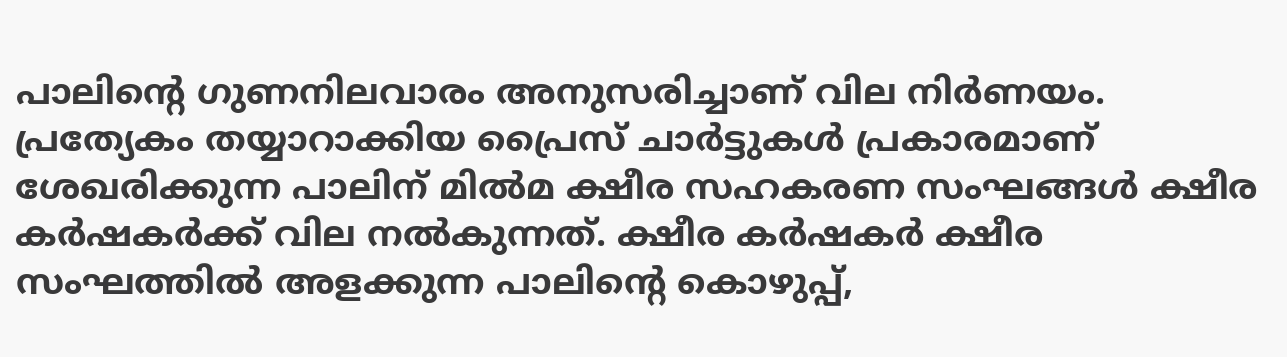പാലിന്റെ ഗുണനിലവാരം അനുസരിച്ചാണ് വില നിര്‍ണയം. പ്രത്യേകം തയ്യാറാക്കിയ പ്രൈസ് ചാര്‍ട്ടുകള്‍ പ്രകാരമാണ് ശേഖരിക്കുന്ന പാലിന് മില്‍മ ക്ഷീര സഹകരണ സംഘങ്ങള്‍ ക്ഷീര കര്‍ഷകര്‍ക്ക് വില നല്‍കുന്നത്. ക്ഷീര കര്‍ഷകര്‍ ക്ഷീര സംഘത്തില്‍ അളക്കുന്ന പാലിന്റെ കൊഴുപ്പ്,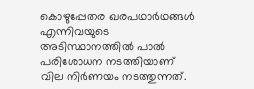കൊഴുപ്പേതര ഖരപഥാര്‍ഥങ്ങള്‍ എന്നിവയുടെ അടിസ്ഥാനത്തില്‍ പാല്‍ പരിശോധന നടത്തിയാണ് വില നിര്‍ണയം നടത്തുന്നത്.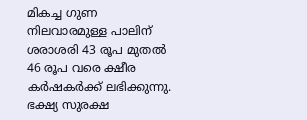മികച്ച ഗുണ നിലവാരമുള്ള പാലിന് ശരാശരി 43 രൂപ മുതല്‍ 46 രൂപ വരെ ക്ഷീര കര്‍ഷകര്‍ക്ക് ലഭിക്കുന്നു. ഭക്ഷ്യ സുരക്ഷ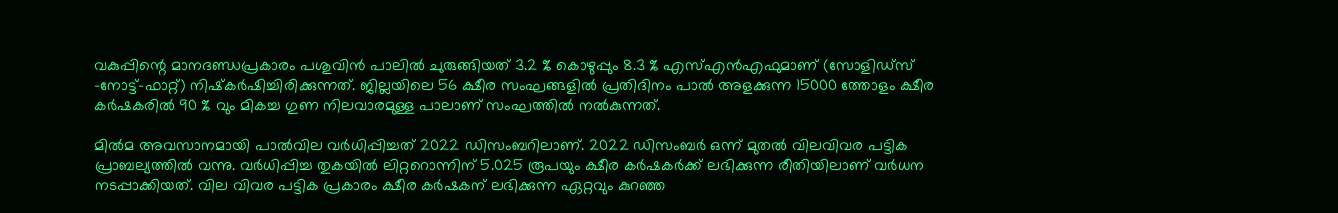വകുപ്പിന്റെ മാനദണ്ഡപ്രകാരം പശുവിന്‍ പാലില്‍ ചുരുങ്ങിയത് 3.2 % കൊഴുപ്പും 8.3 % എസ്എന്‍എഫുമാണ് (സോളിഡ്‌സ് -നോട്ട്-ഫാറ്റ്) നിഷ്‌കര്‍ഷിച്ചിരിക്കുന്നത്. ജില്ലയിലെ 56 ക്ഷീര സംഘങ്ങളില്‍ പ്രതിദിനം പാല്‍ അളക്കുന്ന 15000 ത്തോളം ക്ഷീര കര്‍ഷകരില്‍ 90 % വും മികച്ച ഗുണ നിലവാരമുള്ള പാലാണ് സംഘത്തില്‍ നല്‍കുന്നത്.

മില്‍മ അവസാനമായി പാല്‍വില വര്‍ധിപ്പിച്ചത് 2022 ഡിസംബറിലാണ്. 2022 ഡിസംബര്‍ ഒന്ന് മുതല്‍ വിലവിവര പട്ടിക പ്രാബല്യത്തില്‍ വന്നു. വര്‍ധിപ്പിച്ച തുകയില്‍ ലിറ്ററൊന്നിന് 5.025 രൂപയും ക്ഷീര കര്‍ഷകര്‍ക്ക് ലഭിക്കുന്ന രീതിയിലാണ് വര്‍ധന നടപ്പാക്കിയത്. വില വിവര പട്ടിക പ്രകാരം ക്ഷീര കര്‍ഷകന് ലഭിക്കുന്ന ഏറ്റവും കുറഞ്ഞ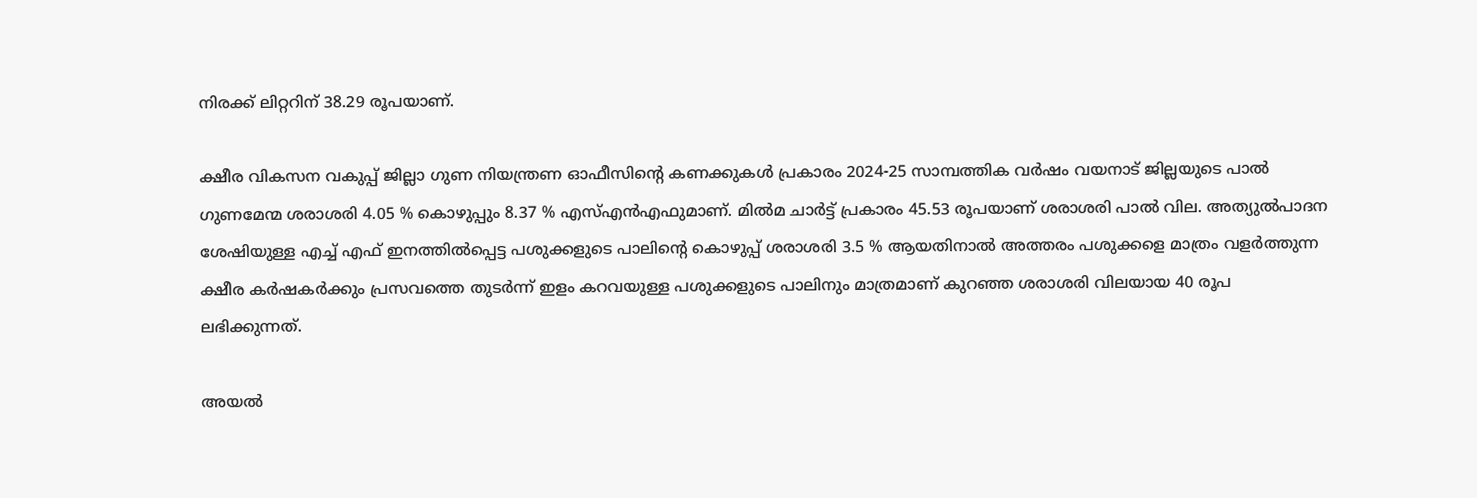നിരക്ക് ലിറ്ററിന് 38.29 രൂപയാണ്.

ക്ഷീര വികസന വകുപ്പ് ജില്ലാ ഗുണ നിയന്ത്രണ ഓഫീസിന്റെ കണക്കുകള്‍ പ്രകാരം 2024-25 സാമ്പത്തിക വര്‍ഷം വയനാട് ജില്ലയുടെ പാല്‍ ഗുണമേന്മ ശരാശരി 4.05 % കൊഴുപ്പും 8.37 % എസ്എന്‍എഫുമാണ്. മില്‍മ ചാര്‍ട്ട് പ്രകാരം 45.53 രൂപയാണ് ശരാശരി പാല്‍ വില. അത്യുല്‍പാദന ശേഷിയുള്ള എച്ച് എഫ് ഇനത്തില്‍പ്പെട്ട പശുക്കളുടെ പാലിന്റെ കൊഴുപ്പ് ശരാശരി 3.5 % ആയതിനാല്‍ അത്തരം പശുക്കളെ മാത്രം വളര്‍ത്തുന്ന ക്ഷീര കര്‍ഷകര്‍ക്കും പ്രസവത്തെ തുടര്‍ന്ന് ഇളം കറവയുള്ള പശുക്കളുടെ പാലിനും മാത്രമാണ് കുറഞ്ഞ ശരാശരി വിലയായ 40 രൂപ ലഭിക്കുന്നത്.

അയല്‍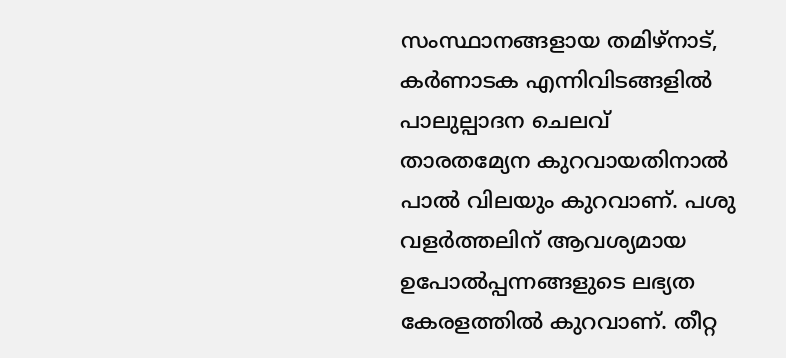സംസ്ഥാനങ്ങളായ തമിഴ്‌നാട്, കര്‍ണാടക എന്നിവിടങ്ങളില്‍ പാലുല്പാദന ചെലവ് താരതമ്യേന കുറവായതിനാല്‍ പാല്‍ വിലയും കുറവാണ്. പശു വളര്‍ത്തലിന് ആവശ്യമായ ഉപോല്‍പ്പന്നങ്ങളുടെ ലഭ്യത കേരളത്തില്‍ കുറവാണ്. തീറ്റ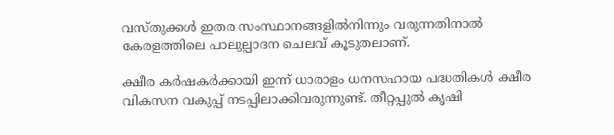വസ്തുക്കള്‍ ഇതര സംസ്ഥാനങ്ങളില്‍നിന്നും വരുന്നതിനാല്‍ കേരളത്തിലെ പാലുല്പാദന ചെലവ് കൂടുതലാണ്.

ക്ഷീര കര്‍ഷകര്‍ക്കായി ഇന്ന് ധാരാളം ധനസഹായ പദ്ധതികള്‍ ക്ഷീര വികസന വകുപ്പ് നടപ്പിലാക്കിവരുന്നുണ്ട്. തീറ്റപ്പുല്‍ കൃഷി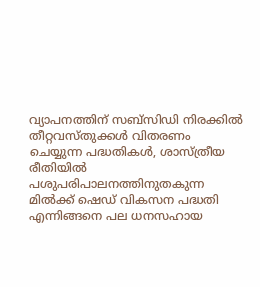വ്യാപനത്തിന് സബ്‌സിഡി നിരക്കില്‍ തീറ്റവസ്തുക്കള്‍ വിതരണം ചെയ്യുന്ന പദ്ധതികള്‍, ശാസ്ത്രീയ രീതിയില്‍ പശുപരിപാലനത്തിനുതകുന്ന മില്‍ക്ക് ഷെഡ് വികസന പദ്ധതി എന്നിങ്ങനെ പല ധനസഹായ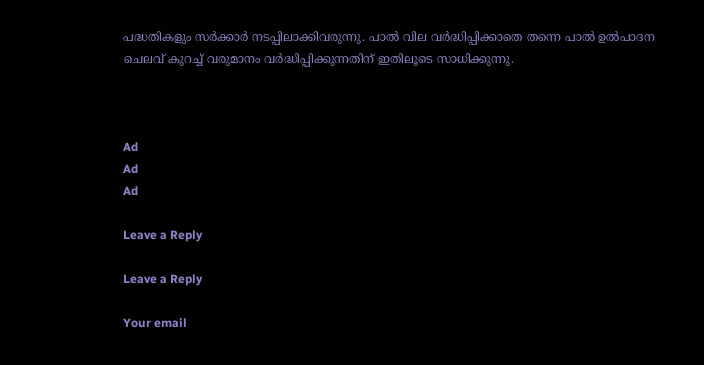പദ്ധതികളും സര്‍ക്കാര്‍ നടപ്പിലാക്കിവരുന്നു. പാല്‍ വില വര്‍ദ്ധിപ്പിക്കാതെ തന്നെ പാല്‍ ഉല്‍പാദന ചെലവ് കുറച്ച് വരുമാനം വര്‍ദ്ധിപ്പിക്കുന്നതിന് ഇതിലൂടെ സാധിക്കുന്നു.



Ad
Ad
Ad

Leave a Reply

Leave a Reply

Your email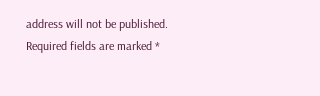address will not be published. Required fields are marked *